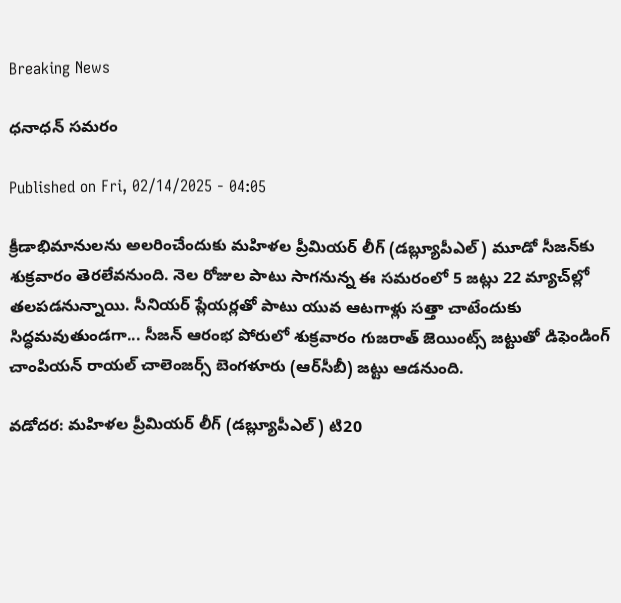Breaking News

ధనాధన్‌ సమరం

Published on Fri, 02/14/2025 - 04:05

క్రీడాభిమానులను అలరించేందుకు మహిళల ప్రీమియర్‌ లీగ్‌ (డబ్ల్యూపీఎల్‌) మూడో సీజన్‌కు శుక్రవారం తెరలేవనుంది. నెల రోజుల పాటు సాగనున్న ఈ సమరంలో 5 జట్లు 22 మ్యాచ్‌ల్లో తలపడనున్నాయి. సీనియర్‌ ప్లేయర్లతో పాటు యువ ఆటగాళ్లు సత్తా చాటేందుకు సిద్ధమవుతుండగా... సీజన్‌ ఆరంభ పోరులో శుక్రవారం గుజరాత్‌ జెయింట్స్‌ జట్టుతో డిఫెండింగ్‌ చాంపియన్‌ రాయల్‌ చాలెంజర్స్‌ బెంగళూరు (ఆర్‌సీబీ) జట్టు ఆడనుంది.

వడోదర: మహిళల ప్రీమియర్‌ లీగ్‌ (డబ్ల్యూపీఎల్‌) టి20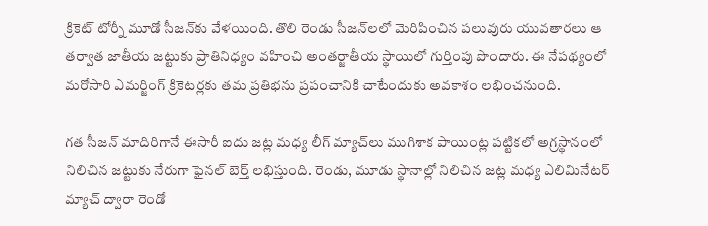క్రికెట్‌ టోర్నీ మూడో సీజన్‌కు వేళయింది. తొలి రెండు సీజన్‌లలో మెరిపించిన పలువురు యువతారలు ఆ తర్వాత జాతీయ జట్టుకు ప్రాతినిధ్యం వహించి అంతర్జాతీయ స్థాయిలో గుర్తింపు పొందారు. ఈ నేపథ్యంలో మరోసారి ఎమర్జింగ్‌ క్రికెటర్లకు తమ ప్రతిభను ప్రపంచానికి చాటేందుకు అవకాశం లభించనుంది.

గత సీజన్‌ మాదిరిగానే ఈసారీ ఐదు జట్ల మధ్య లీగ్‌ మ్యాచ్‌లు ముగిశాక పాయింట్ల పట్టికలో అగ్రస్థానంలో నిలిచిన జట్టుకు నేరుగా ఫైనల్‌ బెర్త్‌ లభిస్తుంది. రెండు, మూడు స్థానాల్లో నిలిచిన జట్ల మధ్య ఎలిమినేటర్‌ మ్యాచ్‌ ద్వారా రెండో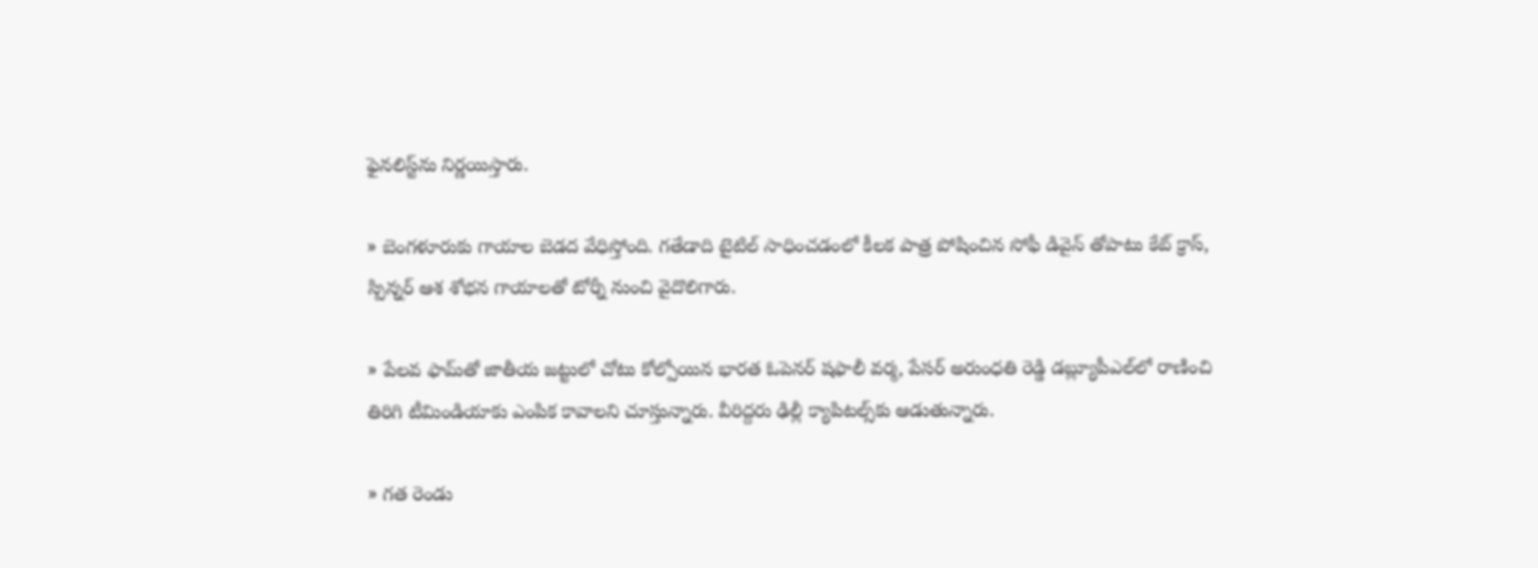ఫైనలిస్ట్‌ను నిర్ణయిస్తారు.

» బెంగళూరుకు గాయాల బెడద వేధిస్తోంది. గతేడాది టైటిల్‌ సాధించడంలో కీలక పాత్ర పోషించిన సోఫీ డివైన్‌ తోపాటు కేట్‌ క్రాస్, స్పిన్నర్‌ ఆశ శోభన గాయాలతో టోర్నీ నుంచి వైదొలిగారు.

» పేలవ ఫామ్‌తో జాతీయ జట్టులో చోటు కోల్పోయిన భారత ఓపెనర్‌ షఫాలీ వర్మ, పేసర్‌ అరుంధతి రెడ్డి డబ్ల్యూపీఎల్‌లో రాణించి తిరిగి టీమిండియాకు ఎంపిక కావాలని చూస్తున్నారు. వీరిద్దరు ఢిల్లీ క్యాపిటల్స్‌కు ఆడుతున్నారు.

» గత రెండు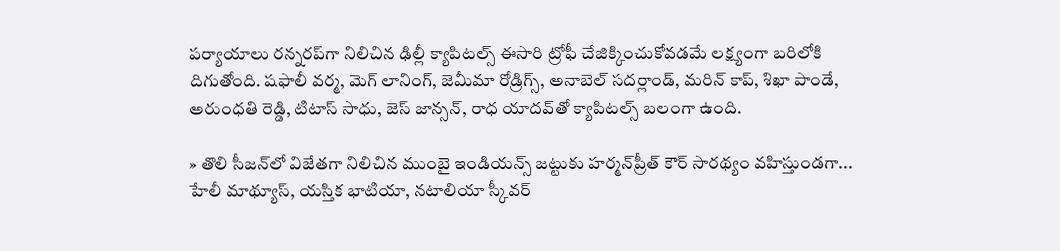పర్యాయాలు రన్నరప్‌గా నిలిచిన ఢిల్లీ క్యాపిటల్స్‌ ఈసారి ట్రోఫీ చేజిక్కించుకోవడమే లక్ష్యంగా బరిలోకి దిగుతోంది. షఫాలీ వర్మ, మెగ్‌ లానింగ్, జెమీమా రోడ్రిగ్స్, అనాబెల్‌ సదర్లాండ్, మరిన్‌ కాప్, శిఖా పాండే, అరుంధతి రెడ్డి, టిటాస్‌ సాధు, జెస్‌ జాన్సన్, రాధ యాదవ్‌తో క్యాపిటల్స్‌ బలంగా ఉంది.

» తొలి సీజన్‌లో విజేతగా నిలిచిన ముంబై ఇండియన్స్‌ జట్టుకు హర్మన్‌ప్రీత్‌ కౌర్‌ సారథ్యం వహిస్తుండగా... హేలీ మాథ్యూస్, యస్తిక భాటియా, నటాలియా స్కీవర్‌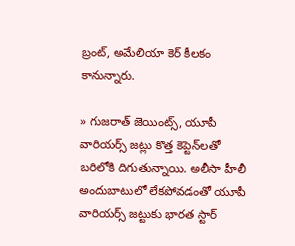బ్రంట్, అమేలియా కెర్‌ కీలకం కానున్నారు.

» గుజరాత్‌ జెయింట్స్, యూపీ వారియర్స్‌ జట్లు కొత్త కెప్టెన్‌లతో బరిలోకి దిగుతున్నాయి. అలీసా హీలీ అందుబాటులో లేకపోవడంతో యూపీ వారియర్స్‌ జట్టుకు భారత స్టార్‌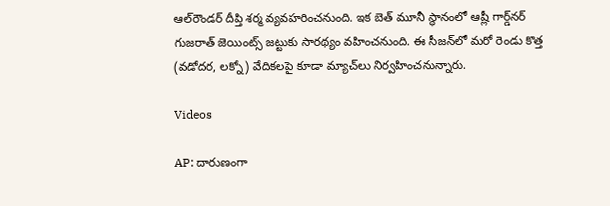ఆల్‌రౌండర్‌ దీప్తి శర్మ వ్యవహరించనుంది. ఇక బెత్‌ మూనీ స్థానంలో ఆష్లీ గార్డ్‌నర్‌ గుజరాత్‌ జెయింట్స్‌ జట్టుకు సారథ్యం వహించనుంది. ఈ సీజన్‌లో మరో రెండు కొత్త (వడోదర, లక్నో) వేదికలపై కూడా మ్యాచ్‌లు నిర్వహించనున్నారు.

Videos

AP: దారుణంగా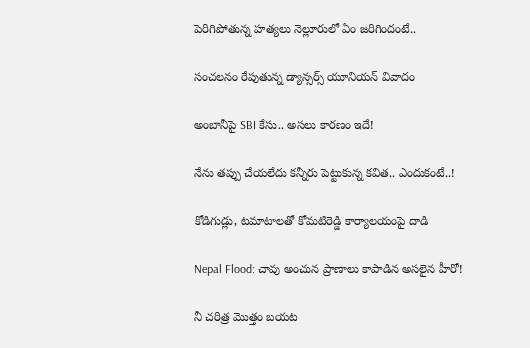పెరిగిపోతున్న హత్యలు నెల్లూరులో ఏం జరిగిందంటే..

సంచలనం రేపుతున్న డ్యాన్సర్స్ యూనియన్ వివాదం

అంబానీపై SBI కేసు.. అసలు కారణం ఇదే!

నేను తప్పు చేయలేదు కన్నీరు పెట్టుకున్న కవిత.. ఎందుకంటే..!

కోడిగుడ్లు, టమాటాలతో కోమటిరెడ్డి కార్యాలయంపై దాడి

Nepal Flood: చావు అంచున ప్రాణాలు కాపాడిన అసలైన హీరో!

నీ చరిత్ర మొత్తం బయట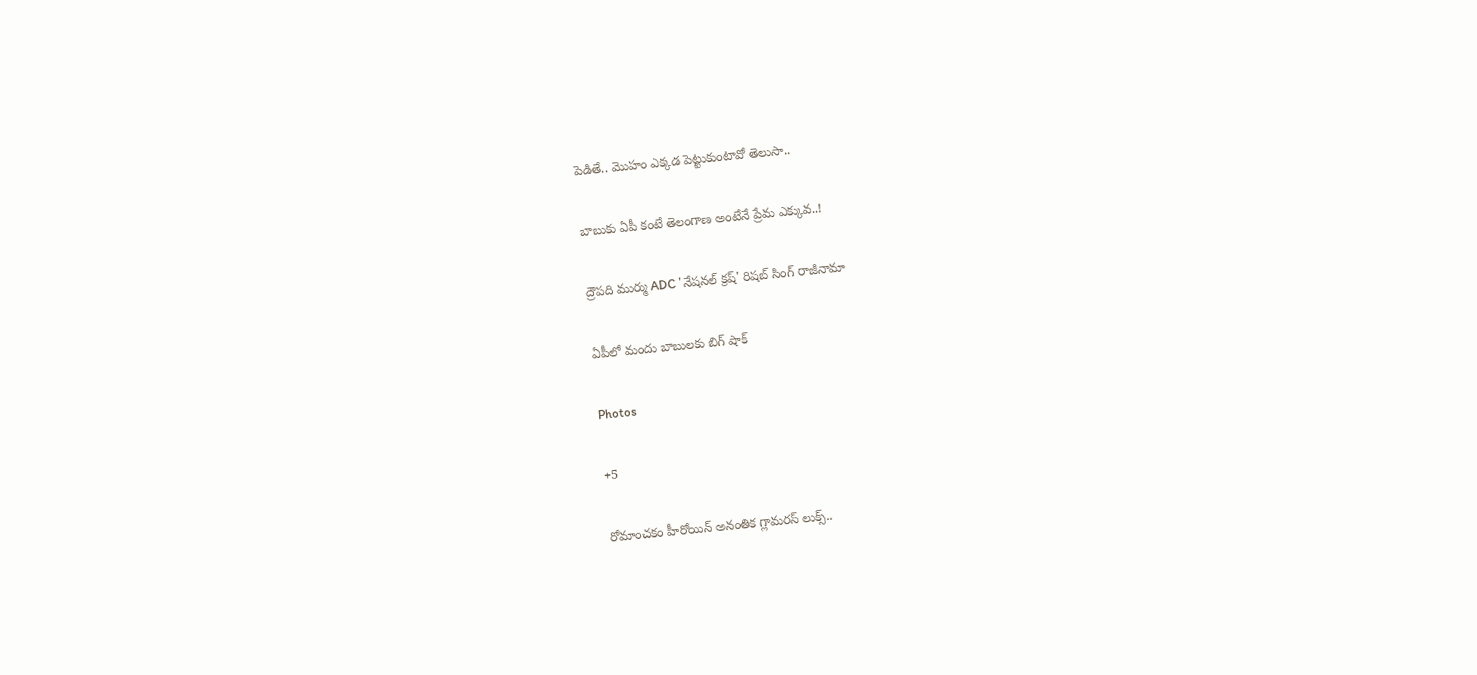పెడితే.. మొహం ఎక్కడ పెట్టుకుంటావో తెలుసా..

బాబుకు ఏపీ కంటే తెలంగాణ అంటేనే ప్రేమ ఎక్కువ..!

ద్రౌపది ముర్ము ADC 'నేషనల్ క్రష్' రిషబ్ సింగ్ రాజీనామా

ఏపీలో మందు బాబులకు బిగ్ షాక్

Photos

+5

రోమాంచకం హీరోయిన్ అనంతిక గ్లామరస్ లుక్స్..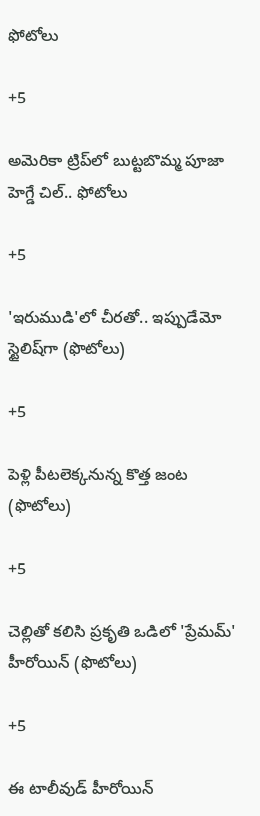ఫోటోలు

+5

అమెరికా ట్రిప్‌లో బుట్టబొమ్మ పూజా హెగ్డే చిల్.. ఫోటోలు

+5

'ఇరుముడి'లో చీరతో.. ఇప్పుడేమో స్టైలిష్‌గా (ఫొటోలు)

+5

పెళ్లి పీటలెక్కనున్న కొత్త జంట (ఫొటోలు)

+5

చెల్లితో కలిసి ప్రకృతి ఒడిలో 'ప్రేమమ్' హీరోయిన్ (ఫొటోలు)

+5

ఈ టాలీవుడ్ హీరోయిన్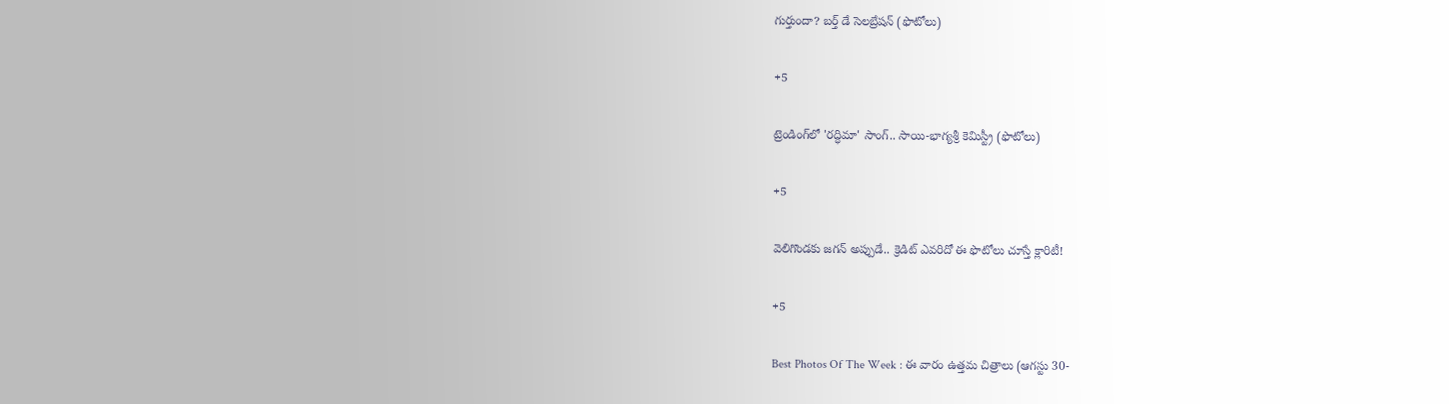గుర్తుందా? బర్త్ డే సెలబ్రేషన్ (ఫొటోలు)

+5

ట్రెండింగ్‌లో 'రద్ధిమా' సాంగ్.. సాయి-భాగ్యశ్రీ కెమిస్ట్రీ (ఫొటోలు)

+5

వెలిగొండకు జగన్‌ అప్పుడే.. క్రెడిట్‌ ఎవరిదో ఈ ఫొటోలు చూస్తే క్లారిటీ!

+5

Best Photos Of The Week : ఈ వారం ఉత్తమ చిత్రాలు (ఆగస్టు 30-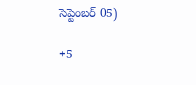సెప్టెంబర్ 05)

+5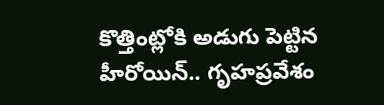కొత్తింట్లోకి అడుగు పెట్టిన హీరోయిన్.. గృహప్రవేశం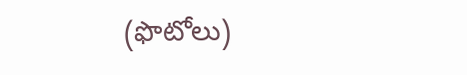(ఫొటోలు)